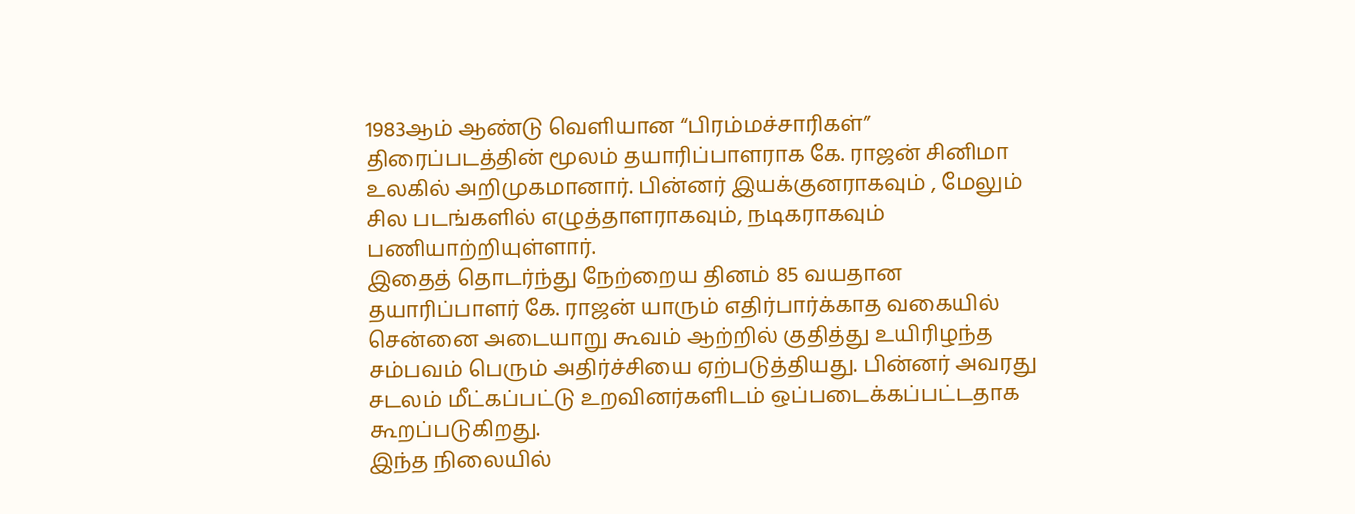1983ஆம் ஆண்டு வெளியான “பிரம்மச்சாரிகள்” திரைப்படத்தின் மூலம் தயாரிப்பாளராக கே. ராஜன் சினிமா உலகில் அறிமுகமானார். பின்னர் இயக்குனராகவும் , மேலும் சில படங்களில் எழுத்தாளராகவும், நடிகராகவும் பணியாற்றியுள்ளார்.
இதைத் தொடர்ந்து நேற்றைய தினம் 85 வயதான தயாரிப்பாளர் கே. ராஜன் யாரும் எதிர்பார்க்காத வகையில் சென்னை அடையாறு கூவம் ஆற்றில் குதித்து உயிரிழந்த சம்பவம் பெரும் அதிர்ச்சியை ஏற்படுத்தியது. பின்னர் அவரது சடலம் மீட்கப்பட்டு உறவினர்களிடம் ஒப்படைக்கப்பட்டதாக கூறப்படுகிறது.
இந்த நிலையில்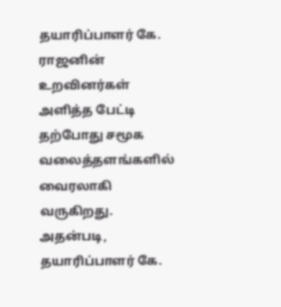தயாரிப்பாளர் கே. ராஜனின் உறவினர்கள் அளித்த பேட்டி தற்போது சமூக வலைத்தளங்களில் வைரலாகி வருகிறது.
அதன்படி, தயாரிப்பாளர் கே.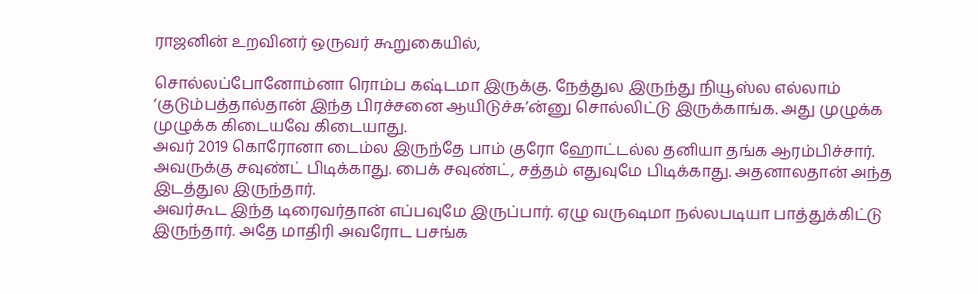ராஜனின் உறவினர் ஒருவர் கூறுகையில்,

சொல்லப்போனோம்னா ரொம்ப கஷ்டமா இருக்கு. நேத்துல இருந்து நியூஸ்ல எல்லாம் ‘குடும்பத்தால்தான் இந்த பிரச்சனை ஆயிடுச்சு’ன்னு சொல்லிட்டு இருக்காங்க. அது முழுக்க முழுக்க கிடையவே கிடையாது.
அவர் 2019 கொரோனா டைம்ல இருந்தே பாம் குரோ ஹோட்டல்ல தனியா தங்க ஆரம்பிச்சார். அவருக்கு சவுண்ட் பிடிக்காது. பைக் சவுண்ட், சத்தம் எதுவுமே பிடிக்காது. அதனாலதான் அந்த இடத்துல இருந்தார்.
அவர்கூட இந்த டிரைவர்தான் எப்பவுமே இருப்பார். ஏழு வருஷமா நல்லபடியா பாத்துக்கிட்டு இருந்தார். அதே மாதிரி அவரோட பசங்க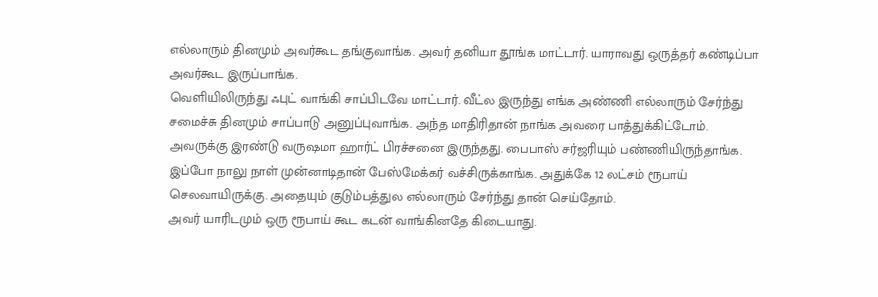எல்லாரும் தினமும் அவர்கூட தங்குவாங்க. அவர் தனியா தூங்க மாட்டார். யாராவது ஒருத்தர் கண்டிப்பா அவர்கூட இருப்பாங்க.
வெளியிலிருந்து ஃபுட் வாங்கி சாப்பிடவே மாட்டார். வீட்ல இருந்து எங்க அண்ணி எல்லாரும் சேர்ந்து சமைச்சு தினமும் சாப்பாடு அனுப்புவாங்க. அந்த மாதிரிதான் நாங்க அவரை பாத்துக்கிட்டோம்.
அவருக்கு இரண்டு வருஷமா ஹார்ட் பிரச்சனை இருந்தது. பைபாஸ் சர்ஜரியும் பண்ணியிருந்தாங்க. இப்போ நாலு நாள் முன்னாடிதான் பேஸ்மேக்கர் வச்சிருக்காங்க. அதுக்கே 12 லட்சம் ரூபாய் செலவாயிருக்கு. அதையும் குடும்பத்துல எல்லாரும் சேர்ந்து தான் செய்தோம்.
அவர் யாரிடமும் ஒரு ரூபாய் கூட கடன் வாங்கினதே கிடையாது.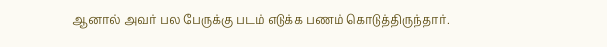ஆனால் அவர் பல பேருக்கு படம் எடுக்க பணம் கொடுத்திருந்தார்.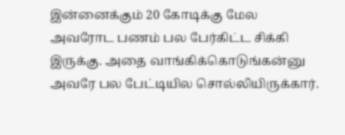இன்னைக்கும் 20 கோடிக்கு மேல அவரோட பணம் பல பேர்கிட்ட சிக்கி இருக்கு. அதை வாங்கிக்கொடுங்கன்னு அவரே பல பேட்டியில சொல்லியிருக்கார்.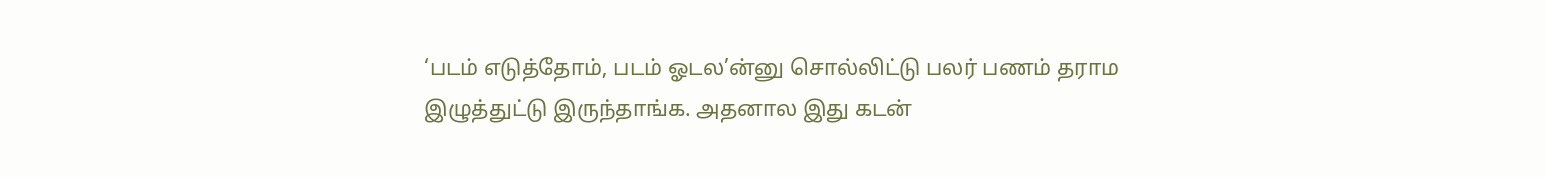‘படம் எடுத்தோம், படம் ஓடல’ன்னு சொல்லிட்டு பலர் பணம் தராம இழுத்துட்டு இருந்தாங்க. அதனால இது கடன்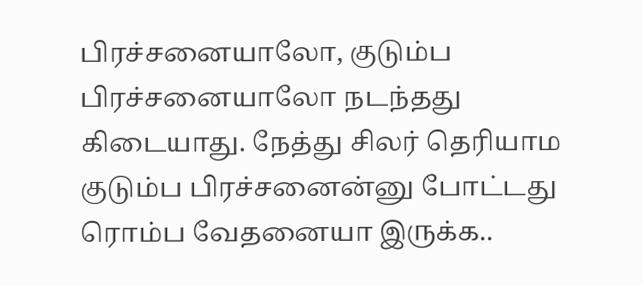பிரச்சனையாலோ, குடும்ப பிரச்சனையாலோ நடந்தது கிடையாது. நேத்து சிலர் தெரியாம குடும்ப பிரச்சனைன்னு போட்டது ரொம்ப வேதனையா இருக்க..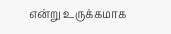என்று உருக்கமாக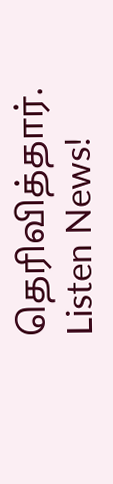தெரிவித்தார்.
Listen News!